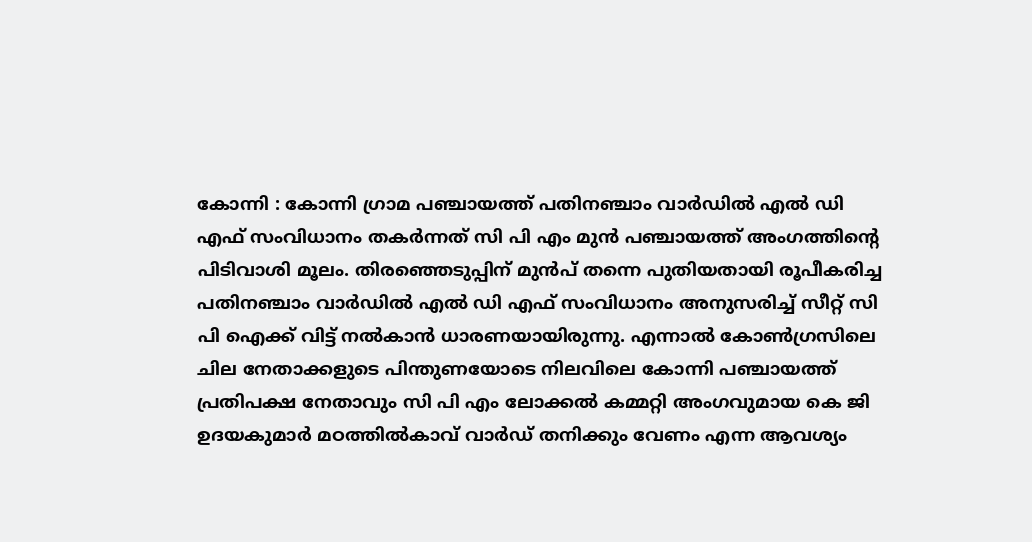കോന്നി : കോന്നി ഗ്രാമ പഞ്ചായത്ത് പതിനഞ്ചാം വാർഡിൽ എൽ ഡി എഫ് സംവിധാനം തകർന്നത് സി പി എം മുൻ പഞ്ചായത്ത് അംഗത്തിന്റെ പിടിവാശി മൂലം. തിരഞ്ഞെടുപ്പിന് മുൻപ് തന്നെ പുതിയതായി രൂപീകരിച്ച പതിനഞ്ചാം വാർഡിൽ എൽ ഡി എഫ് സംവിധാനം അനുസരിച്ച് സീറ്റ് സി പി ഐക്ക് വിട്ട് നൽകാൻ ധാരണയായിരുന്നു. എന്നാൽ കോൺഗ്രസിലെ ചില നേതാക്കളുടെ പിന്തുണയോടെ നിലവിലെ കോന്നി പഞ്ചായത്ത് പ്രതിപക്ഷ നേതാവും സി പി എം ലോക്കൽ കമ്മറ്റി അംഗവുമായ കെ ജി ഉദയകുമാർ മഠത്തിൽകാവ് വാർഡ് തനിക്കും വേണം എന്ന ആവശ്യം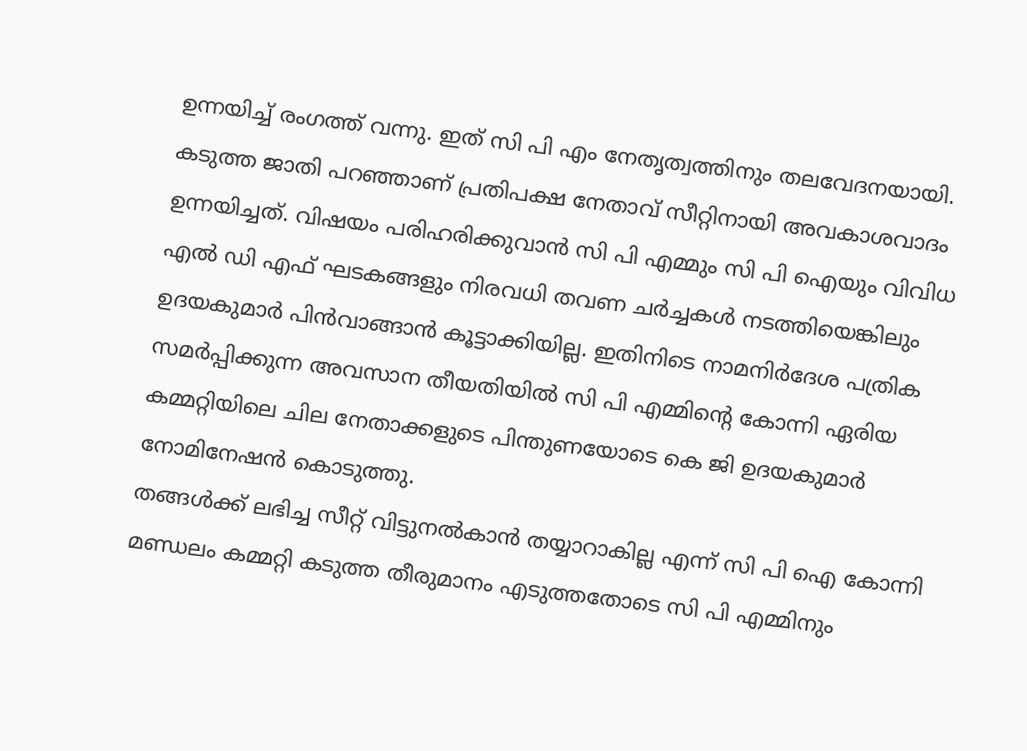ഉന്നയിച്ച് രംഗത്ത് വന്നു. ഇത് സി പി എം നേതൃത്വത്തിനും തലവേദനയായി.
കടുത്ത ജാതി പറഞ്ഞാണ് പ്രതിപക്ഷ നേതാവ് സീറ്റിനായി അവകാശവാദം ഉന്നയിച്ചത്. വിഷയം പരിഹരിക്കുവാൻ സി പി എമ്മും സി പി ഐയും വിവിധ എൽ ഡി എഫ് ഘടകങ്ങളും നിരവധി തവണ ചർച്ചകൾ നടത്തിയെങ്കിലും ഉദയകുമാർ പിൻവാങ്ങാൻ കൂട്ടാക്കിയില്ല. ഇതിനിടെ നാമനിർദേശ പത്രിക സമർപ്പിക്കുന്ന അവസാന തീയതിയിൽ സി പി എമ്മിന്റെ കോന്നി ഏരിയ കമ്മറ്റിയിലെ ചില നേതാക്കളുടെ പിന്തുണയോടെ കെ ജി ഉദയകുമാർ നോമിനേഷൻ കൊടുത്തു.
തങ്ങൾക്ക് ലഭിച്ച സീറ്റ് വിട്ടുനൽകാൻ തയ്യാറാകില്ല എന്ന് സി പി ഐ കോന്നി മണ്ഡലം കമ്മറ്റി കടുത്ത തീരുമാനം എടുത്തതോടെ സി പി എമ്മിനും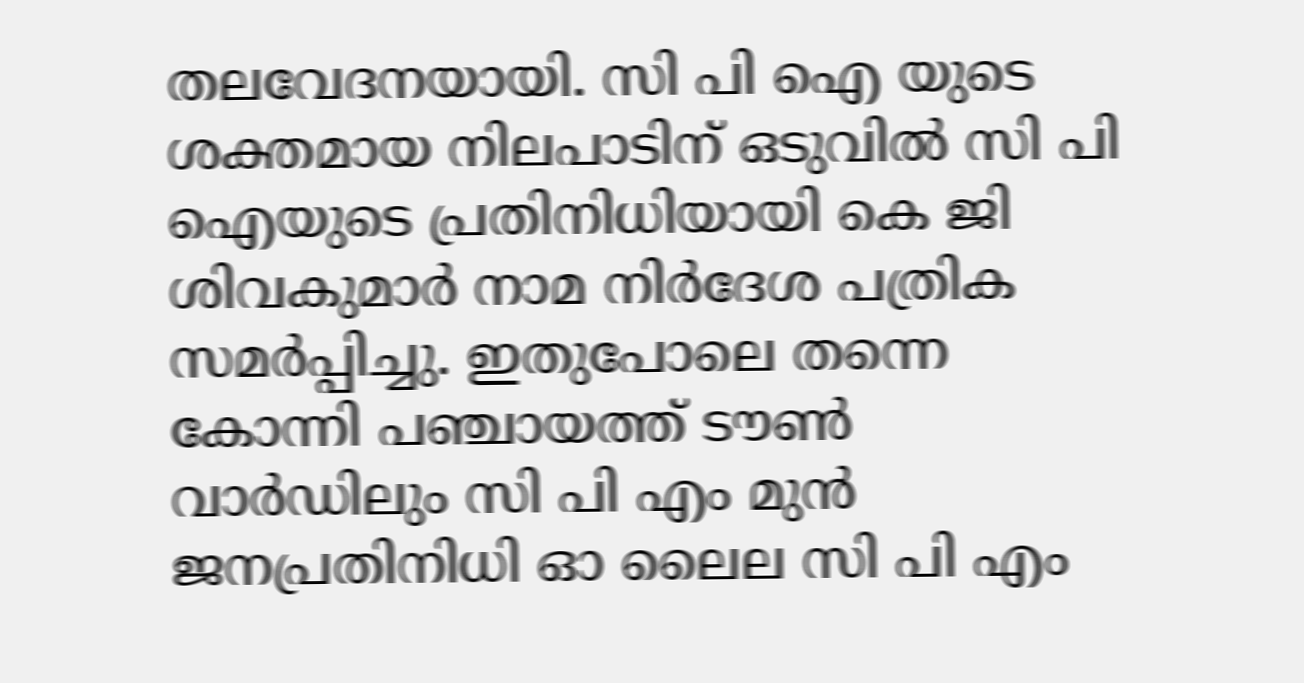തലവേദനയായി. സി പി ഐ യുടെ ശക്തമായ നിലപാടിന് ഒടുവിൽ സി പി ഐയുടെ പ്രതിനിധിയായി കെ ജി ശിവകുമാർ നാമ നിർദേശ പത്രിക സമർപ്പിച്ചു. ഇതുപോലെ തന്നെ കോന്നി പഞ്ചായത്ത് ടൗൺ വാർഡിലും സി പി എം മുൻ ജനപ്രതിനിധി ഓ ലൈല സി പി എം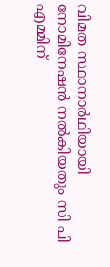വിമത സ്ഥാനാർഥിയായി നോമിനേഷൻ നൽകിയതും സി പി എമ്മിന്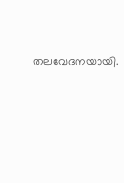തലവേദനയായി.